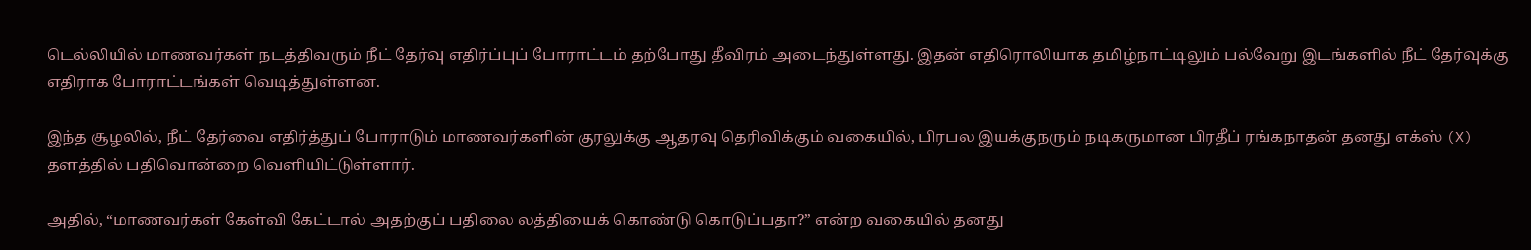டெல்லியில் மாணவர்கள் நடத்திவரும் நீட் தேர்வு எதிர்ப்புப் போராட்டம் தற்போது தீவிரம் அடைந்துள்ளது. இதன் எதிரொலியாக தமிழ்நாட்டிலும் பல்வேறு இடங்களில் நீட் தேர்வுக்கு எதிராக போராட்டங்கள் வெடித்துள்ளன.

இந்த சூழலில், நீட் தேர்வை எதிர்த்துப் போராடும் மாணவர்களின் குரலுக்கு ஆதரவு தெரிவிக்கும் வகையில், பிரபல இயக்குநரும் நடிகருமான பிரதீப் ரங்கநாதன் தனது எக்ஸ் (X) தளத்தில் பதிவொன்றை வெளியிட்டுள்ளார்.

அதில், “மாணவர்கள் கேள்வி கேட்டால் அதற்குப் பதிலை லத்தியைக் கொண்டு கொடுப்பதா?” என்ற வகையில் தனது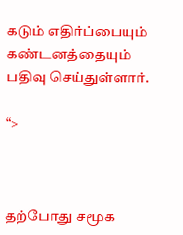கடும் எதிர்ப்பையும் கண்டனத்தையும் பதிவு செய்துள்ளார்.

“>



தற்போது சமூக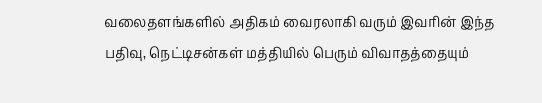வலைதளங்களில் அதிகம் வைரலாகி வரும் இவரின் இந்த பதிவு, நெட்டிசன்கள் மத்தியில் பெரும் விவாதத்தையும்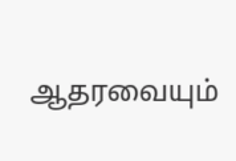ஆதரவையும்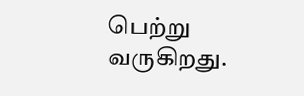பெற்று வருகிறது.